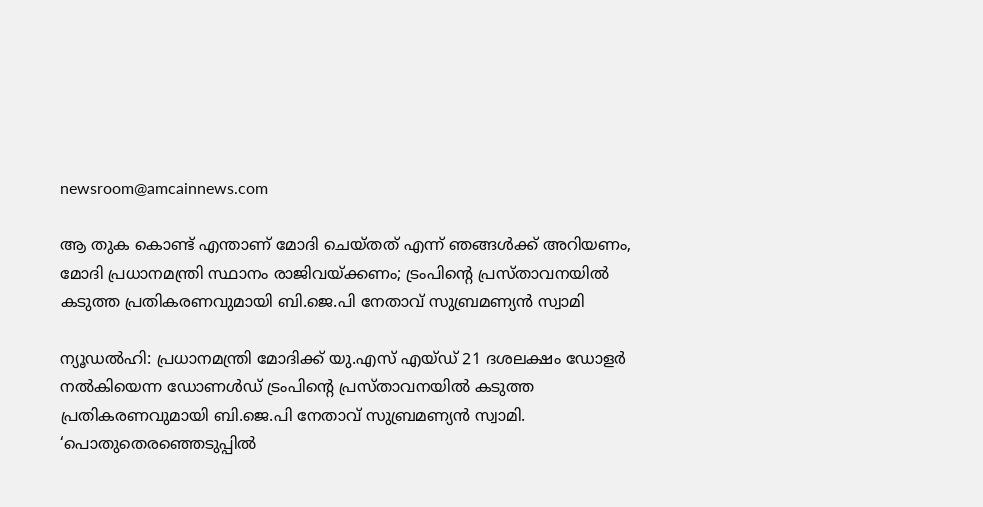newsroom@amcainnews.com

ആ തുക കൊണ്ട് എന്താണ് മോദി ചെയ്തത് എന്ന് ഞങ്ങൾക്ക് അറിയണം, മോദി പ്രധാനമന്ത്രി സ്ഥാനം രാജിവയ്ക്കണം; ട്രംപിന്റെ പ്രസ്താവനയിൽ കടുത്ത പ്രതികരണവുമായി ബി.ജെ.പി നേതാവ് സുബ്രമണ്യൻ സ്വാമി

ന്യൂഡൽഹി: പ്രധാനമന്ത്രി മോദിക്ക് യു.എസ് എയ്ഡ് 21 ദശലക്ഷം ഡോളർ നൽകിയെന്ന ഡോണൾഡ് ട്രംപിന്റെ പ്രസ്താവനയിൽ കടുത്ത പ്രതികരണവുമായി ബി.ജെ.പി നേതാവ് സുബ്രമണ്യൻ സ്വാമി. ‘പൊതുതെരഞ്ഞെടുപ്പിൽ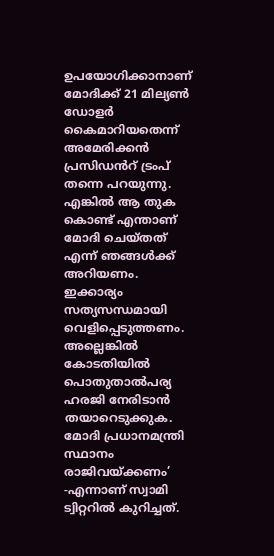ഉപയോഗിക്കാനാണ് മോദിക്ക് 21 മില്യൺ ഡോളർ കൈമാറിയതെന്ന് അമേരിക്കൻ പ്രസിഡൻറ് ട്രംപ് തന്നെ പറയുന്നു. എങ്കിൽ ആ തുക കൊണ്ട് എന്താണ് മോദി ചെയ്തത് എന്ന് ഞങ്ങൾക്ക് അറിയണം. ഇക്കാര്യം സത്യസന്ധമായി വെളിപ്പെടുത്തണം. അല്ലെങ്കിൽ കോടതിയിൽ പൊതുതാൽപര്യ ഹരജി നേരിടാൻ തയാറെടുക്കുക. മോദി പ്രധാനമന്ത്രി സ്ഥാനം രാജിവയ്ക്കണം’ -എന്നാണ് സ്വാമി ട്വിറ്ററിൽ കുറിച്ചത്.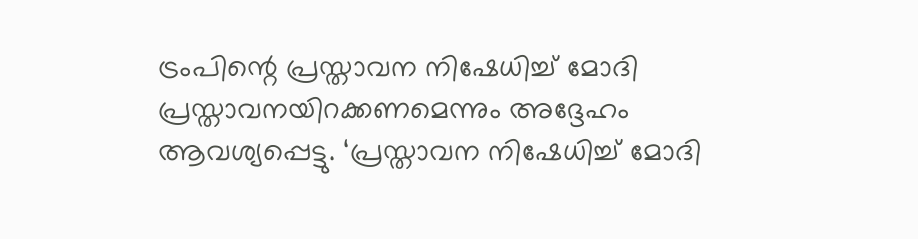ട്രംപിന്റെ പ്രസ്താവന നിഷേധിച്ച് മോദി പ്രസ്താവനയിറക്കണമെന്നും അദ്ദേഹം ആവശ്യപ്പെട്ടു. ‘പ്രസ്താവന നിഷേധിച്ച് മോദി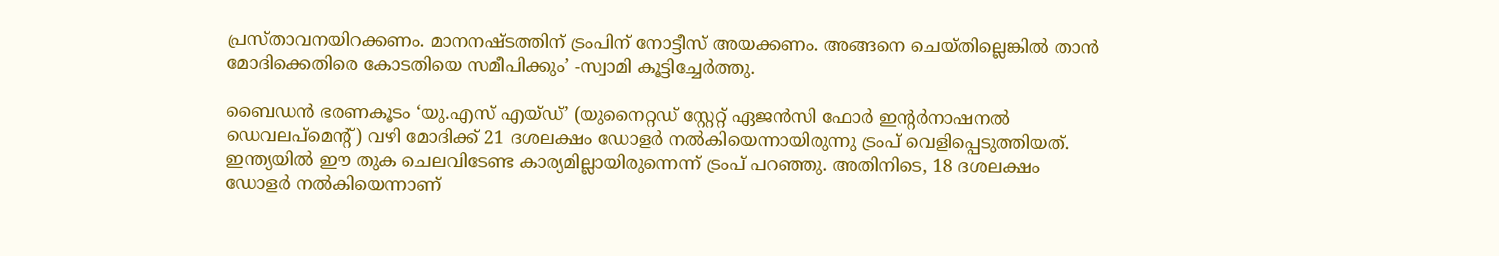പ്രസ്താവനയിറക്കണം. മാനനഷ്ടത്തിന് ട്രംപിന് നോട്ടീസ് അയക്കണം. അങ്ങനെ ചെയ്തില്ലെങ്കിൽ താൻ മോദിക്കെതിരെ കോടതിയെ സമീപിക്കും’ -സ്വാമി കൂട്ടിച്ചേർത്തു.

ബൈഡൻ ഭരണകൂടം ‘യു.എസ് എയ്ഡ്’ (യുനൈറ്റഡ് സ്റ്റേറ്റ് ഏജൻസി ഫോർ ഇന്റർനാഷനൽ ഡെവലപ്മെന്റ്) വഴി മോദിക്ക് 21 ദശലക്ഷം ഡോളർ നൽകിയെന്നായിരുന്നു ട്രംപ് വെളിപ്പെടുത്തിയത്. ഇന്ത്യയിൽ ഈ തുക ചെലവിടേണ്ട കാര്യമില്ലായിരുന്നെന്ന് ട്രംപ് പറഞ്ഞു. അതിനിടെ, 18 ദശലക്ഷം ഡോളർ നൽകിയെന്നാണ്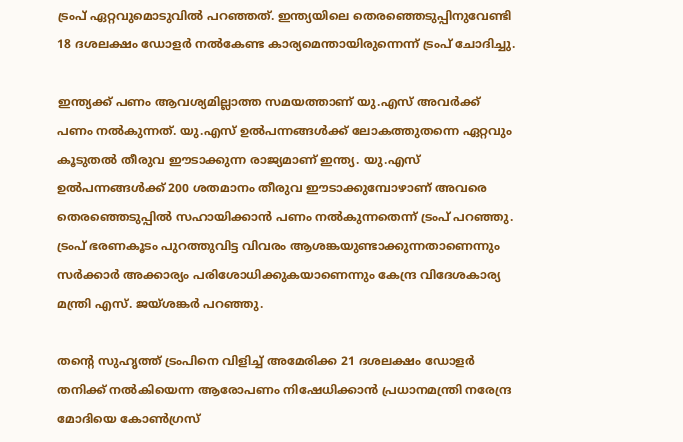ട്രംപ് ഏറ്റവുമൊടുവിൽ പറഞ്ഞത്. ഇന്ത്യയിലെ തെരഞ്ഞെടുപ്പിനുവേണ്ടി 18 ദശലക്ഷം ഡോളർ നൽകേണ്ട കാര്യമെന്തായിരുന്നെന്ന് ട്രംപ് ചോദിച്ചു.

ഇന്ത്യക്ക് പണം ആവശ്യമില്ലാത്ത സമയത്താണ് യു.എസ് അവർക്ക് പണം നൽകുന്നത്. യു.എസ് ഉൽപന്നങ്ങൾക്ക് ലോകത്തുതന്നെ ഏറ്റവും കൂടുതൽ തീരുവ ഈടാക്കുന്ന രാജ്യമാണ് ഇന്ത്യ. യു.എസ് ഉൽപന്നങ്ങൾക്ക് 200 ശതമാനം തീരുവ ഈടാക്കുമ്പോഴാണ് അവരെ തെരഞ്ഞെടുപ്പിൽ സഹായിക്കാൻ പണം നൽകുന്നതെന്ന് ട്രംപ് പറഞ്ഞു. ട്രംപ് ഭരണകൂടം പുറത്തുവിട്ട വിവരം ആശങ്കയുണ്ടാക്കുന്നതാണെന്നും സർക്കാർ അക്കാര്യം പരിശോധിക്കുകയാണെന്നും കേന്ദ്ര വിദേശകാര്യ മന്ത്രി എസ്. ജയ്ശങ്കർ പറഞ്ഞു.

തന്റെ സുഹൃത്ത് ട്രംപിനെ വിളിച്ച് അമേരിക്ക 21 ദശലക്ഷം ഡോളർ തനിക്ക് നൽകിയെന്ന ആരോപണം നിഷേധിക്കാൻ പ്രധാനമന്ത്രി നരേന്ദ്ര മോദിയെ കോൺഗ്രസ്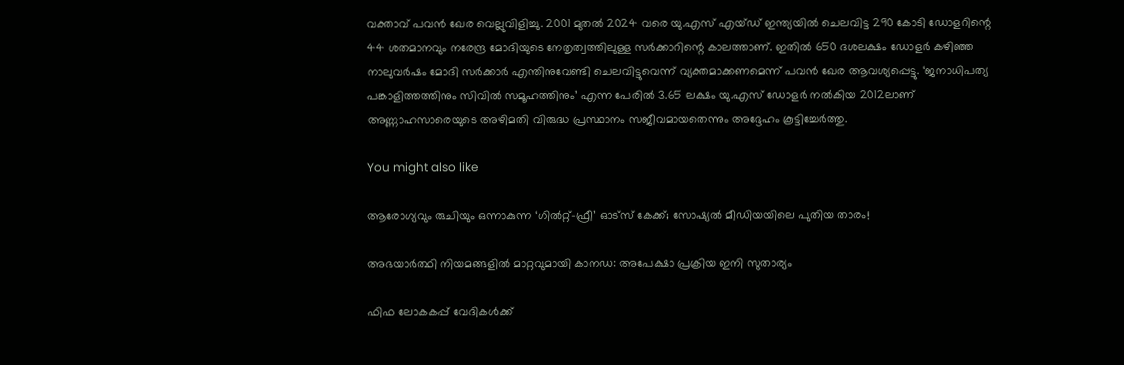വക്താവ് പവൻ ഖേര വെല്ലുവിളിച്ചു. 2001 മുതൽ 2024 വരെ യു.എസ് എയ്ഡ് ഇന്ത്യയിൽ ചെലവിട്ട 290 കോടി ഡോളറിന്റെ 44 ശതമാനവും നരേന്ദ്ര മോദിയുടെ നേതൃത്വത്തിലുള്ള സർക്കാറിന്റെ കാലത്താണ്. ഇതിൽ 650 ദശലക്ഷം ഡോളർ കഴിഞ്ഞ നാലുവർഷം മോദി സർക്കാർ എന്തിനുവേണ്ടി ചെലവിട്ടുവെന്ന് വ്യക്തമാക്കണമെന്ന് പവൻ ഖേര ആവശ്യപ്പെട്ടു. ‘ജനാധിപത്യ പങ്കാളിത്തത്തിനും സിവിൽ സമൂഹത്തിനും’ എന്ന പേരിൽ 3.65 ലക്ഷം യു.എസ് ഡോളർ നൽകിയ 2012ലാണ് അണ്ണാഹസാരെയുടെ അഴിമതി വിരുദ്ധ പ്രസ്ഥാനം സജീവമായതെന്നും അദ്ദേഹം കൂട്ടിച്ചേർത്തു.

You might also like

ആരോഗ്യവും രുചിയും ഒന്നാകുന്ന ‘ഗിൽറ്റ്-ഫ്രീ’ ഓട്സ് കേക്ക്; സോഷ്യൽ മീഡിയയിലെ പുതിയ താരം!

അഭയാർത്ഥി നിയമങ്ങളിൽ മാറ്റവുമായി കാനഡ: അപേക്ഷാ പ്രക്രിയ ഇനി സുതാര്യം

ഫിഫ ലോകകപ്പ് വേദികൾക്ക്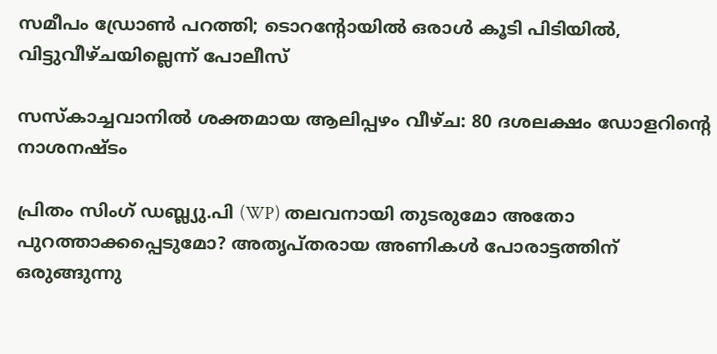സമീപം ഡ്രോൺ പറത്തി; ടൊറന്റോയിൽ ഒരാൾ കൂടി പിടിയിൽ, വിട്ടുവീഴ്ചയില്ലെന്ന് പോലീസ്

സസ്കാച്ചവാനിൽ ശക്തമായ ആലിപ്പഴം വീഴ്ച: 80 ദശലക്ഷം ഡോളറിൻ്റെ നാശനഷ്ടം

പ്രിതം സിംഗ് ഡബ്ല്യു.പി (WP) തലവനായി തുടരുമോ അതോ പുറത്താക്കപ്പെടുമോ? അതൃപ്തരായ അണികൾ പോരാട്ടത്തിന് ഒരുങ്ങുന്നു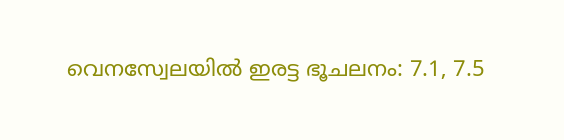വെനസ്വേലയിൽ ഇരട്ട ഭൂചലനം: 7.1, 7.5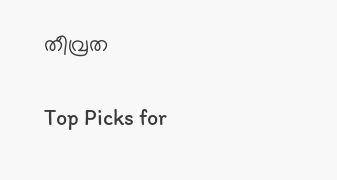തീവ്രത

Top Picks for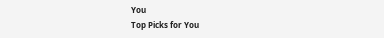You
Top Picks for You